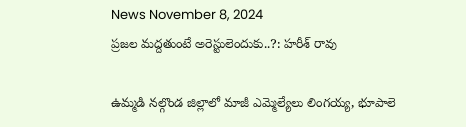News November 8, 2024
ప్రజల మద్దతుంటే అరెస్టులెందుకు..?: హరీశ్ రావు

ఉమ్మడి నల్గొండ జిల్లాలో మాజీ ఎమ్మెల్యేలు లింగయ్య, భూపాలె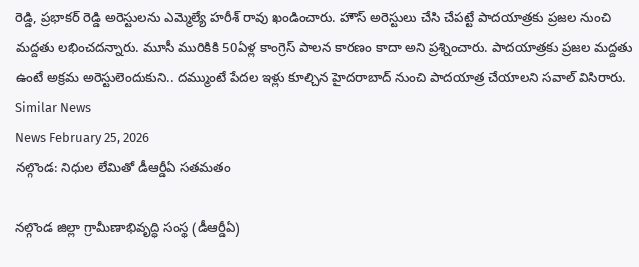రెడ్డి, ప్రభాకర్ రెడ్డి అరెస్టులను ఎమ్మెల్యే హరీశ్ రావు ఖండించారు. హౌస్ అరెస్టులు చేసి చేపట్టే పాదయాత్రకు ప్రజల నుంచి మద్దతు లభించదన్నారు. మూసీ మురికికి 50ఏళ్ల కాంగ్రెస్ పాలన కారణం కాదా అని ప్రశ్నించారు. పాదయాత్రకు ప్రజల మద్దతు ఉంటే అక్రమ అరెస్టులెందుకుని.. దమ్ముంటే పేదల ఇళ్లు కూల్చిన హైదరాబాద్ నుంచి పాదయాత్ర చేయాలని సవాల్ విసిరారు.
Similar News
News February 25, 2026
నల్గొండ: నిధుల లేమితో డీఆర్డీఏ సతమతం

నల్గొండ జిల్లా గ్రామీణాభివృద్ధి సంస్థ (డీఆర్డీఏ)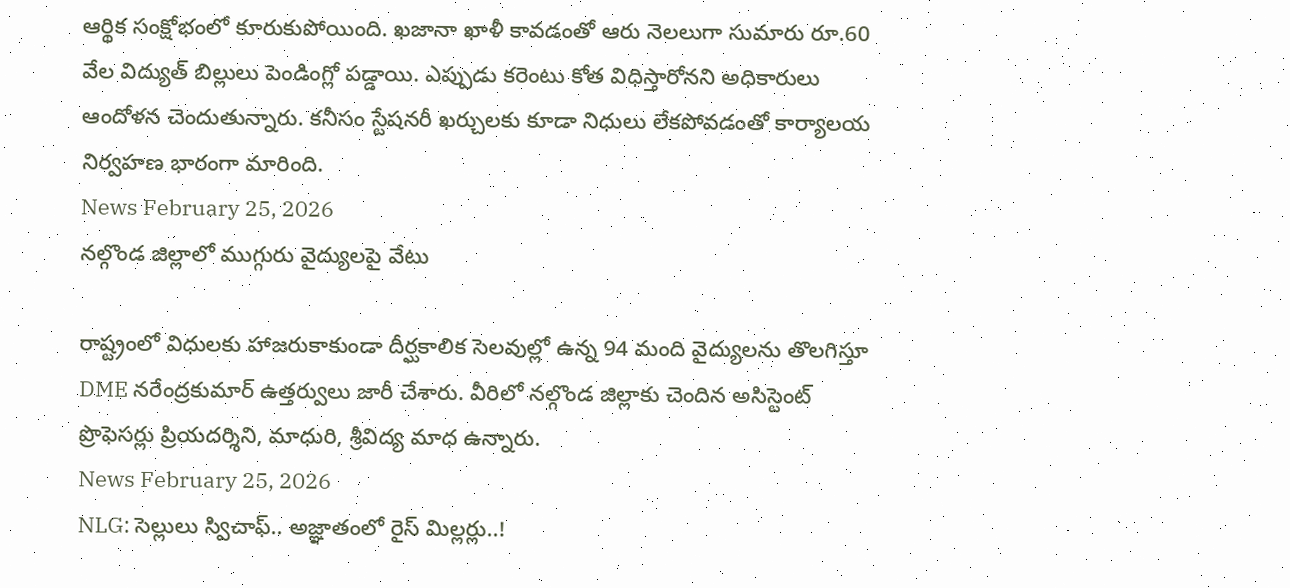ఆర్థిక సంక్షోభంలో కూరుకుపోయింది. ఖజానా ఖాళీ కావడంతో ఆరు నెలలుగా సుమారు రూ.60 వేల విద్యుత్ బిల్లులు పెండింగ్లో పడ్డాయి. ఎప్పుడు కరెంటు కోత విధిస్తారోనని అధికారులు ఆందోళన చెందుతున్నారు. కనీసం స్టేషనరీ ఖర్చులకు కూడా నిధులు లేకపోవడంతో కార్యాలయ నిర్వహణ భారంగా మారింది.
News February 25, 2026
నల్గొండ జిల్లాలో ముగ్గురు వైద్యులపై వేటు

రాష్ట్రంలో విధులకు హాజరుకాకుండా దీర్ఘకాలిక సెలవుల్లో ఉన్న 94 మంది వైద్యులను తొలగిస్తూ DME నరేంద్రకుమార్ ఉత్తర్వులు జారీ చేశారు. వీరిలో నల్గొండ జిల్లాకు చెందిన అసిస్టెంట్ ప్రొఫెసర్లు ప్రియదర్శిని, మాధురి, శ్రీవిద్య మాధ ఉన్నారు.
News February 25, 2026
NLG: సెల్లులు స్విచాఫ్.. అజ్ఞాతంలో రైస్ మిల్లర్లు..!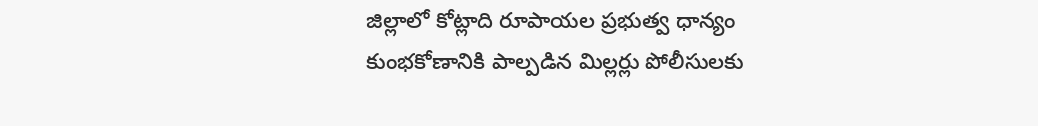జిల్లాలో కోట్లాది రూపాయల ప్రభుత్వ ధాన్యం కుంభకోణానికి పాల్పడిన మిల్లర్లు పోలీసులకు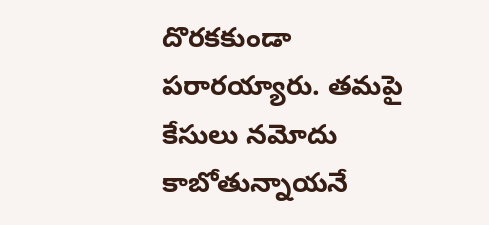దొరకకుండా పరారయ్యారు. తమపై కేసులు నమోదు కాబోతున్నాయనే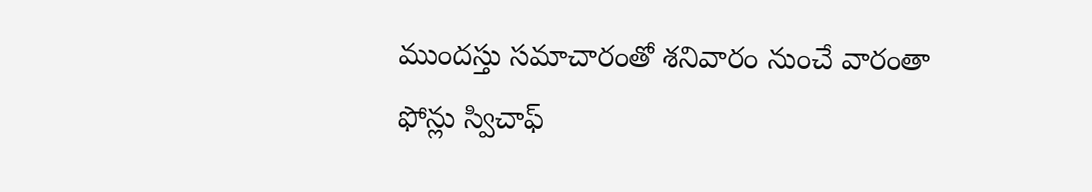ముందస్తు సమాచారంతో శనివారం నుంచే వారంతా ఫోన్లు స్విచాఫ్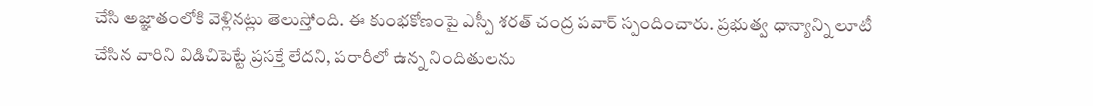చేసి అజ్ఞాతంలోకి వెళ్లినట్లు తెలుస్తోంది. ఈ కుంభకోణంపై ఎస్పీ శరత్ చంద్ర పవార్ స్పందించారు. ప్రభుత్వ ధాన్యాన్ని లూటీ చేసిన వారిని విడిచిపెట్టే ప్రసక్తే లేదని, పరారీలో ఉన్న నిందితులను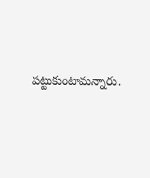పట్టుకుంటామన్నారు.